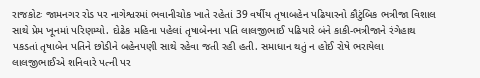રાજકોટઃ જામનગર રોડ પર નાગેશ્વરમાં ભવાનીચોક ખાતે રહેતાં 39 વર્ષીય તૃષાબહેન પઢિયારનો કૌટુંબિક ભત્રીજા વિશાલ સાથે પ્રેમ ખૂનમાં પરિણમ્યો. દોઢેક મહિના પહેલાં તૃષાબેનના પતિ લાલજીભાઈ પઢિયારે બંને કાકી-ભત્રીજાને રંગેહાથ પકડતાં તૃષાબેન પતિને છોડીને બહેનપણી સાથે રહેવા જતી રહી હતી. સમાધાન થતું ન હોઈ રોષે ભરાયેલા લાલજીભાઈએ શનિવારે પત્ની પર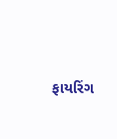ફાયરિંગ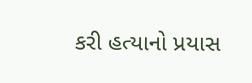કરી હત્યાનો પ્રયાસ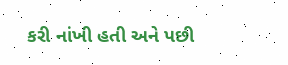કરી નાંખી હતી અને પછી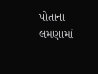પોતાના લમણામાં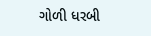ગોળી ધરબી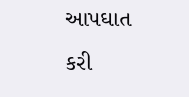આપઘાત કરી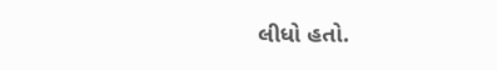લીધો હતો.